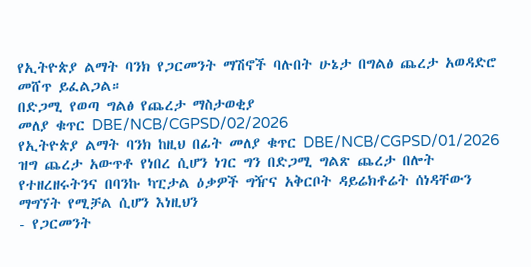የኢትዮጵያ ልማት ባንክ የጋርመንት ማሽኖች ባሉበት ሁኔታ በግልፅ ጨረታ አወዳድሮ መሸጥ ይፈልጋል።
በድጋሚ የወጣ ግልፅ የጨረታ ማስታወቂያ
መለያ ቁጥር DBE/NCB/CGPSD/02/2026
የኢትዮጵያ ልማት ባንክ ከዚህ በፊት መለያ ቁጥር DBE/NCB/CGPSD/01/2026 ዝግ ጨረታ አውጥቶ የነበረ ሲሆን ነገር ግን በድጋሚ ግልጽ ጨረታ በሎት የተዘረዘሩትንና በባንኩ ካፒታል ዕቃዎች ግዥና አቅርቦት ዳይሬክቶሬት ሰነዳቸውን ማግኘት የሚቻል ሲሆን እነዚህን
- የጋርመንት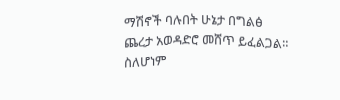ማሽኖች ባሉበት ሁኔታ በግልፅ ጨረታ አወዳድሮ መሸጥ ይፈልጋል።
ስለሆነም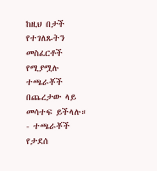ከዚህ በታች የተገለጹትን መስፈርቶች የሚያሟሉ ተጫራቾች በጨረታው ላይ መሳተፍ ይችላሉ።
- ተጫራቾች የታደሰ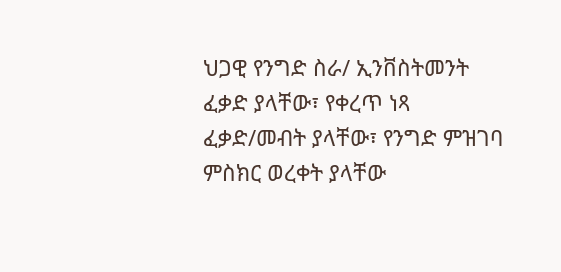ህጋዊ የንግድ ስራ/ ኢንቨስትመንት ፈቃድ ያላቸው፣ የቀረጥ ነጻ ፈቃድ/መብት ያላቸው፣ የንግድ ምዝገባ ምስክር ወረቀት ያላቸው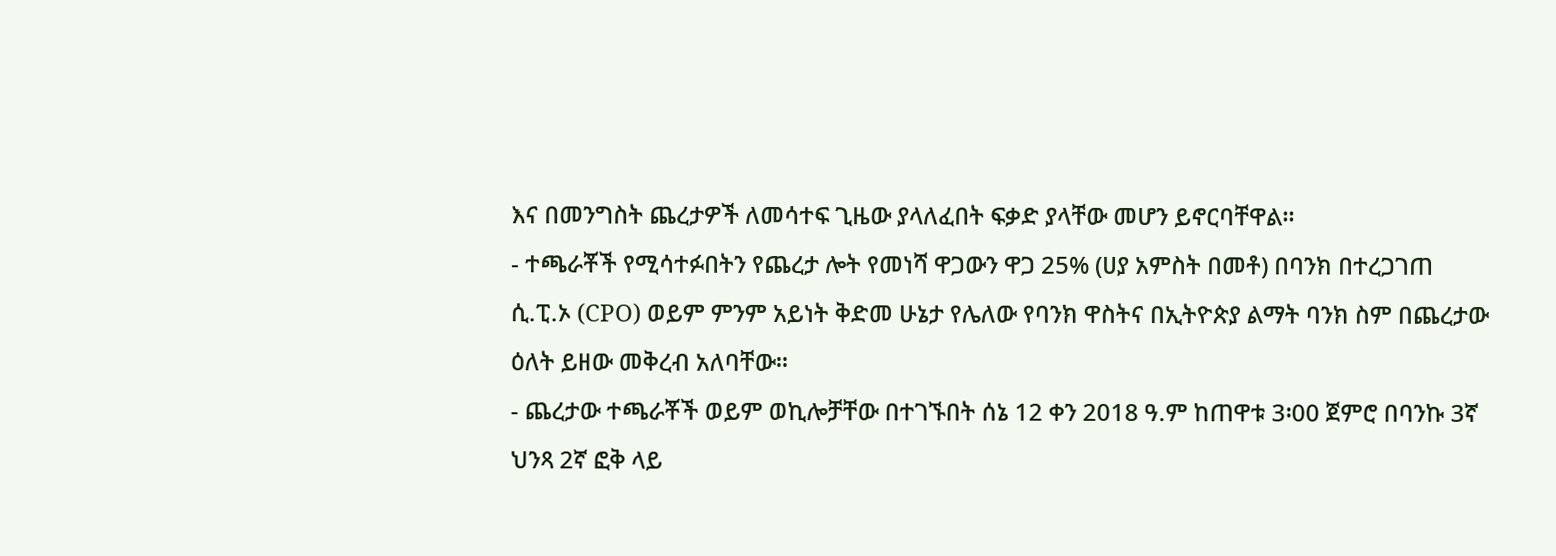እና በመንግስት ጨረታዎች ለመሳተፍ ጊዜው ያላለፈበት ፍቃድ ያላቸው መሆን ይኖርባቸዋል።
- ተጫራቾች የሚሳተፉበትን የጨረታ ሎት የመነሻ ዋጋውን ዋጋ 25% (ሀያ አምስት በመቶ) በባንክ በተረጋገጠ ሲ.ፒ.ኦ (CPO) ወይም ምንም አይነት ቅድመ ሁኔታ የሌለው የባንክ ዋስትና በኢትዮጵያ ልማት ባንክ ስም በጨረታው ዕለት ይዘው መቅረብ አለባቸው።
- ጨረታው ተጫራቾች ወይም ወኪሎቻቸው በተገኙበት ሰኔ 12 ቀን 2018 ዓ.ም ከጠዋቱ 3፡00 ጀምሮ በባንኩ 3ኛ ህንጻ 2ኛ ፎቅ ላይ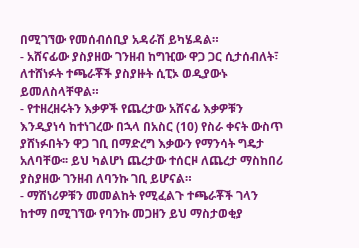በሚገኘው የመሰብሰቢያ አዳራሽ ይካሄዳል።
- አሸናፊው ያስያዘው ገንዘብ ከግዢው ዋጋ ጋር ሲታሰብለት፣ ለተሸነፉት ተጫራቾች ያስያዙት ሲፒኦ ወዲያውኑ ይመለስላቸዋል።
- የተዘረዘሩትን እቃዎች የጨረታው አሸናፊ እቃዎቹን እንዲያነሳ ከተነገረው በኋላ በአስር (10) የስራ ቀናት ውስጥ ያሸነፉበትን ዋጋ ገቢ በማድረግ እቃውን የማንሳት ግዴታ አለባቸው፡፡ ይህ ካልሆነ ጨረታው ተሰርዞ ለጨረታ ማስከበሪ ያስያዘው ገንዘብ ለባንኩ ገቢ ይሆናል።
- ማሽነሪዎቹን መመልከት የሚፈልጉ ተጫራቾች ገላን ከተማ በሚገኘው የባንኩ መጋዘን ይህ ማስታወቂያ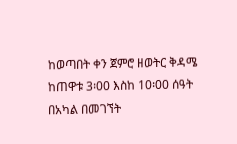ከወጣበት ቀን ጀምሮ ዘወትር ቅዳሜ ከጠዋቱ 3፡00 እስከ 10፡00 ሰዓት በአካል በመገኘት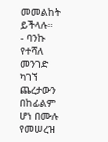መመልከት ይችላሉ።
- ባንኩ የተሻለ መንገድ ካገኘ ጨረታውን በከፊልም ሆነ በሙሉ የመሠረዝ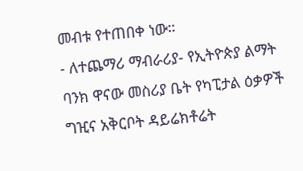መብቱ የተጠበቀ ነው።
- ለተጨማሪ ማብራሪያ- የኢትዮጵያ ልማት ባንክ ዋናው መስሪያ ቤት የካፒታል ዕቃዎች ግዢና አቅርቦት ዳይሬክቶሬት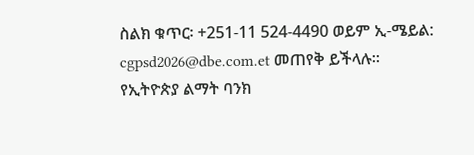ስልክ ቁጥር፡ +251-11 524-4490 ወይም ኢ-ሜይል: cgpsd2026@dbe.com.et መጠየቅ ይችላሉ።
የኢትዮጵያ ልማት ባንክ